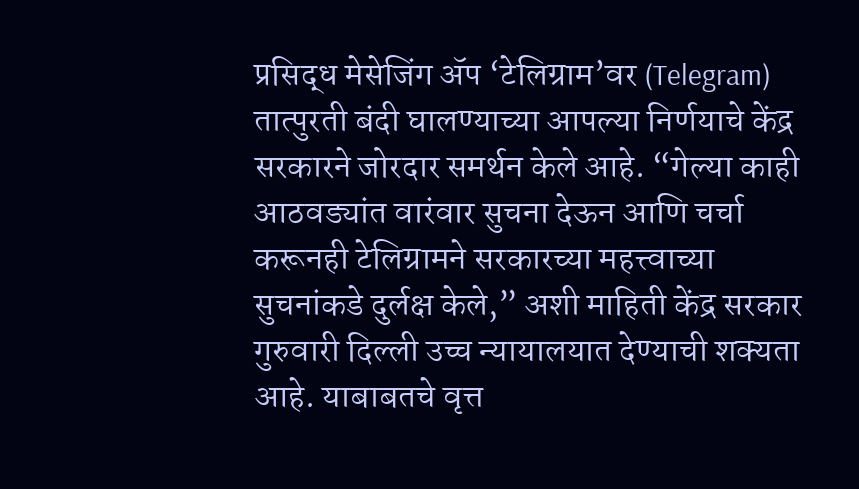प्रसिद्ध मेसेजिंग ॲप ‘टेलिग्राम’वर (Telegram) तात्पुरती बंदी घालण्याच्या आपल्या निर्णयाचे केंद्र सरकारने जोरदार समर्थन केले आहे. “गेल्या काही आठवड्यांत वारंवार सुचना देऊन आणि चर्चा करूनही टेलिग्रामने सरकारच्या महत्त्वाच्या सुचनांकडे दुर्लक्ष केले,” अशी माहिती केंद्र सरकार गुरुवारी दिल्ली उच्च न्यायालयात देण्याची शक्यता आहे. याबाबतचे वृत्त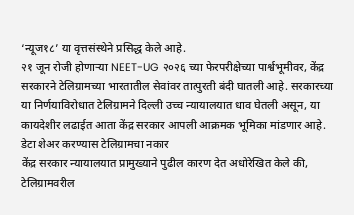‘न्यूज१८’ या वृत्तसंस्थेने प्रसिद्ध केले आहे.
२१ जून रोजी होणाऱ्या NEET-UG २०२६ च्या फेरपरीक्षेच्या पार्श्वभूमीवर, केंद्र सरकारने टेलिग्रामच्या भारतातील सेवांवर तात्पुरती बंदी घातली आहे. सरकारच्या या निर्णयाविरोधात टेलिग्रामने दिल्ली उच्च न्यायालयात धाव घेतली असून, या कायदेशीर लढाईत आता केंद्र सरकार आपली आक्रमक भूमिका मांडणार आहे.
डेटा शेअर करण्यास टेलिग्रामचा नकार
केंद्र सरकार न्यायालयात प्रामुख्याने पुढील कारण देत अधोरेखित केले की, टेलिग्रामवरील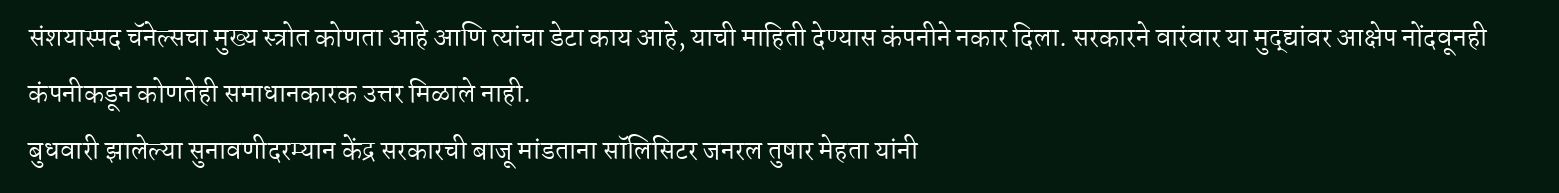संशयास्पद चॅनेल्सचा मुख्य स्त्रोत कोणता आहे आणि त्यांचा डेटा काय आहे, याची माहिती देण्यास कंपनीने नकार दिला. सरकारने वारंवार या मुद्द्यांवर आक्षेप नोंदवूनही कंपनीकडून कोणतेही समाधानकारक उत्तर मिळाले नाही.
बुधवारी झालेल्या सुनावणीदरम्यान केंद्र सरकारची बाजू मांडताना सॉलिसिटर जनरल तुषार मेहता यांनी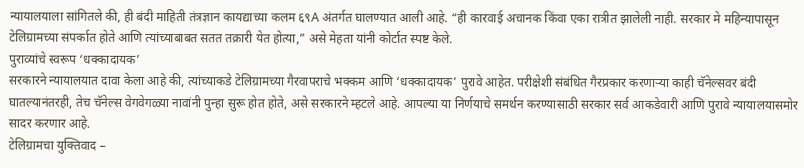न्यायालयाला सांगितले की, ही बंदी माहिती तंत्रज्ञान कायद्याच्या कलम ६९A अंतर्गत घालण्यात आली आहे. “ही कारवाई अचानक किंवा एका रात्रीत झालेली नाही. सरकार मे महिन्यापासून टेलिग्रामच्या संपर्कात होते आणि त्यांच्याबाबत सतत तक्रारी येत होत्या,” असे मेहता यांनी कोर्टात स्पष्ट केले.
पुराव्यांचे स्वरूप ‘धक्कादायक’
सरकारने न्यायालयात दावा केला आहे की, त्यांच्याकडे टेलिग्रामच्या गैरवापराचे भक्कम आणि ‘धक्कादायक’ पुरावे आहेत. परीक्षेशी संबंधित गैरप्रकार करणाऱ्या काही चॅनेल्सवर बंदी घातल्यानंतरही, तेच चॅनेल्स वेगवेगळ्या नावांनी पुन्हा सुरू होत होते, असे सरकारने म्हटले आहे. आपल्या या निर्णयाचे समर्थन करण्यासाठी सरकार सर्व आकडेवारी आणि पुरावे न्यायालयासमोर सादर करणार आहे.
टेलिग्रामचा युक्तिवाद –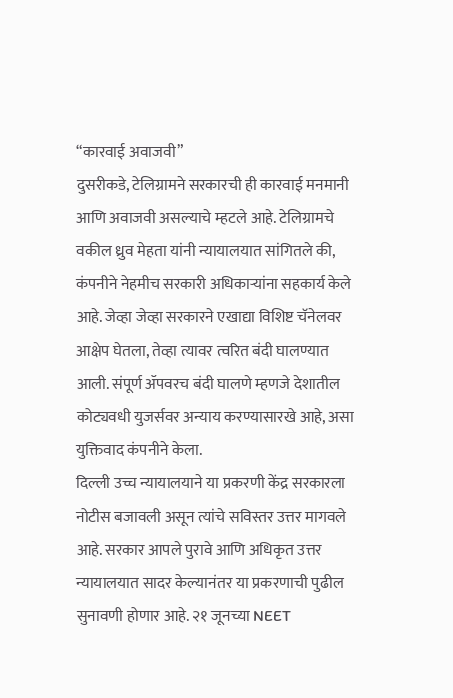“कारवाई अवाजवी”
दुसरीकडे, टेलिग्रामने सरकारची ही कारवाई मनमानी आणि अवाजवी असल्याचे म्हटले आहे. टेलिग्रामचे वकील ध्रुव मेहता यांनी न्यायालयात सांगितले की, कंपनीने नेहमीच सरकारी अधिकाऱ्यांना सहकार्य केले आहे. जेव्हा जेव्हा सरकारने एखाद्या विशिष्ट चॅनेलवर आक्षेप घेतला, तेव्हा त्यावर त्वरित बंदी घालण्यात आली. संपूर्ण ॲपवरच बंदी घालणे म्हणजे देशातील कोट्यवधी युजर्सवर अन्याय करण्यासारखे आहे, असा युक्तिवाद कंपनीने केला.
दिल्ली उच्च न्यायालयाने या प्रकरणी केंद्र सरकारला नोटीस बजावली असून त्यांचे सविस्तर उत्तर मागवले आहे. सरकार आपले पुरावे आणि अधिकृत उत्तर न्यायालयात सादर केल्यानंतर या प्रकरणाची पुढील सुनावणी होणार आहे. २१ जूनच्या NEET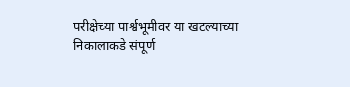परीक्षेच्या पार्श्वभूमीवर या खटल्याच्या निकालाकडे संपूर्ण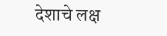देशाचे लक्ष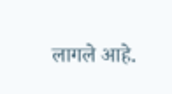लागले आहे.